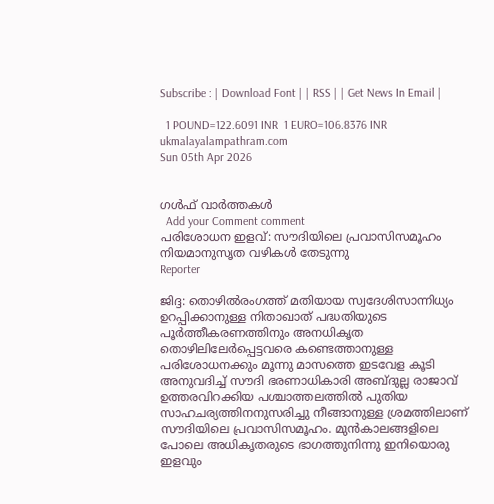Subscribe : | Download Font | | RSS | | Get News In Email |

  1 POUND=122.6091 INR  1 EURO=106.8376 INR
ukmalayalampathram.com
Sun 05th Apr 2026


ഗള്‍ഫ് വാര്‍ത്തകള്‍
  Add your Comment comment
പരിശോധന ഇളവ്: സൗദിയിലെ പ്രവാസിസമൂഹം നിയമാനുസൃത വഴികള്‍ തേടുന്നു
Reporter

ജിദ്ദ: തൊഴില്‍രംഗത്ത് മതിയായ സ്വദേശിസാന്നിധ്യം ഉറപ്പിക്കാനുള്ള നിതാഖാത് പദ്ധതിയുടെ പൂര്‍ത്തീകരണത്തിനും അനധികൃത തൊഴിലിലേര്‍പ്പെട്ടവരെ കണ്ടെത്താനുള്ള പരിശോധനക്കും മൂന്നു മാസത്തെ ഇടവേള കൂടി അനുവദിച്ച് സൗദി ഭരണാധികാരി അബ്ദുല്ല രാജാവ് ഉത്തരവിറക്കിയ പശ്ചാത്തലത്തില്‍ പുതിയ സാഹചര്യത്തിനനുസരിച്ചു നീങ്ങാനുള്ള ശ്രമത്തിലാണ് സൗദിയിലെ പ്രവാസിസമൂഹം. മുന്‍കാലങ്ങളിലെ പോലെ അധികൃതരുടെ ഭാഗത്തുനിന്നു ഇനിയൊരു ഇളവും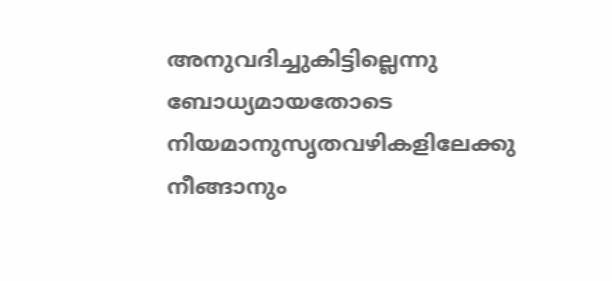അനുവദിച്ചുകിട്ടില്ലെന്നു ബോധ്യമായതോടെ നിയമാനുസൃതവഴികളിലേക്കു നീങ്ങാനും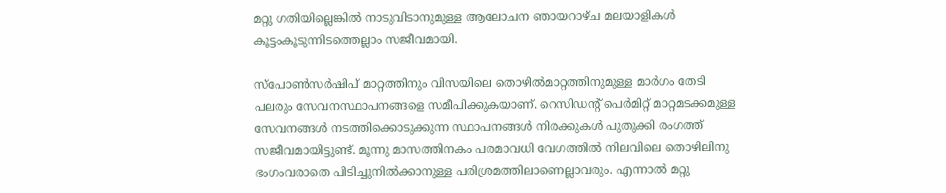മറ്റു ഗതിയില്ലെങ്കില്‍ നാടുവിടാനുമുള്ള ആലോചന ഞായറാഴ്ച മലയാളികള്‍ കൂട്ടംകൂടുന്നിടത്തെല്ലാം സജീവമായി.

സ്‌പോണ്‍സര്‍ഷിപ് മാറ്റത്തിനും വിസയിലെ തൊഴില്‍മാറ്റത്തിനുമുള്ള മാര്‍ഗം തേടി പലരും സേവനസ്ഥാപനങ്ങളെ സമീപിക്കുകയാണ്. റെസിഡന്റ് പെര്‍മിറ്റ് മാറ്റമടക്കമുള്ള സേവനങ്ങള്‍ നടത്തിക്കൊടുക്കുന്ന സ്ഥാപനങ്ങള്‍ നിരക്കുകള്‍ പുതുക്കി രംഗത്ത് സജീവമായിട്ടുണ്ട്. മൂന്നു മാസത്തിനകം പരമാവധി വേഗത്തില്‍ നിലവിലെ തൊഴിലിനു ഭംഗംവരാതെ പിടിച്ചുനില്‍ക്കാനുള്ള പരിശ്രമത്തിലാണെല്ലാവരും. എന്നാല്‍ മറ്റു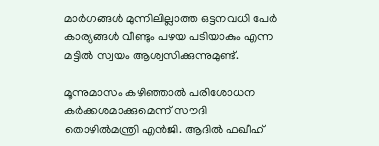മാര്‍ഗങ്ങള്‍ മുന്നിലില്ലാത്ത ഒട്ടനവധി പേര്‍ കാര്യങ്ങള്‍ വീണ്ടും പഴയ പടിയാകും എന്ന മട്ടില്‍ സ്വയം ആശ്വസിക്കുന്നുമുണ്ട്.

മൂന്നുമാസം കഴിഞ്ഞാല്‍ പരിശോധന കര്‍ക്കശമാക്കുമെന്ന് സൗദി തൊഴില്‍മന്ത്രി എന്‍ജി. ആദില്‍ ഫഖീഹ്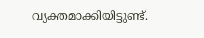വ്യക്തമാക്കിയിട്ടുണ്ട്.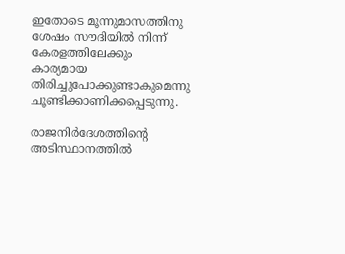ഇതോടെ മൂന്നുമാസത്തിനു ശേഷം സൗദിയില്‍ നിന്ന് കേരളത്തിലേക്കും കാര്യമായ തിരിച്ചുപോക്കുണ്ടാകുമെന്നു ചൂണ്ടിക്കാണിക്കപ്പെടുന്നു.

രാജനിര്‍ദേശത്തിന്റെ അടിസ്ഥാനത്തില്‍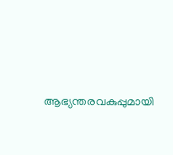ആഭ്യന്തരവകുപ്പുമായി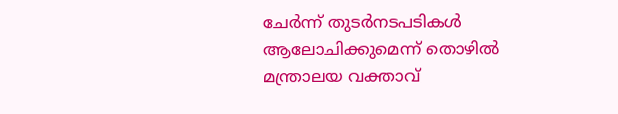ചേര്‍ന്ന് തുടര്‍നടപടികള്‍ ആലോചിക്കുമെന്ന് തൊഴില്‍ മന്ത്രാലയ വക്താവ്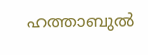ഹത്താബുല്‍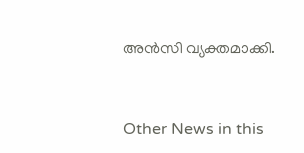അന്‍സി വ്യക്തമാക്കി.


Other News in this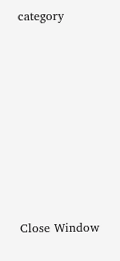category








Close Window